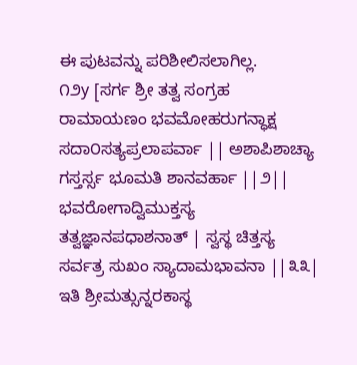ಈ ಪುಟವನ್ನು ಪರಿಶೀಲಿಸಲಾಗಿಲ್ಲ.
೧೨y [ಸರ್ಗ ಶ್ರೀ ತತ್ವ ಸಂಗ್ರಹ ರಾಮಾಯಣಂ ಭವಮೋಹರುಗನ್ಧಾಕ್ಷ ಸದಾ೦ಸತ್ಯಪ್ರಲಾಪರ್ವಾ || ಅಶಾಪಿಶಾಚ್ಯಾ ಗಸ್ತರ್ಸ್ಸ ಭೂಮತಿ ಶಾನವರ್ಹಾ ||೨|| ಭವರೋಗಾದ್ವಿಮುಕ್ತಸ್ಯ ತತ್ವಜ್ಞಾನಪಧಾಶನಾತ್ | ಸ್ವಸ್ಥ ಚಿತ್ತಸ್ಯ ಸರ್ವತ್ರ ಸುಖಂ ಸ್ಯಾದಾಮಭಾವನಾ ||೩೩| ಇತಿ ಶ್ರೀಮತ್ಸುನ್ನರಕಾಸ್ಥ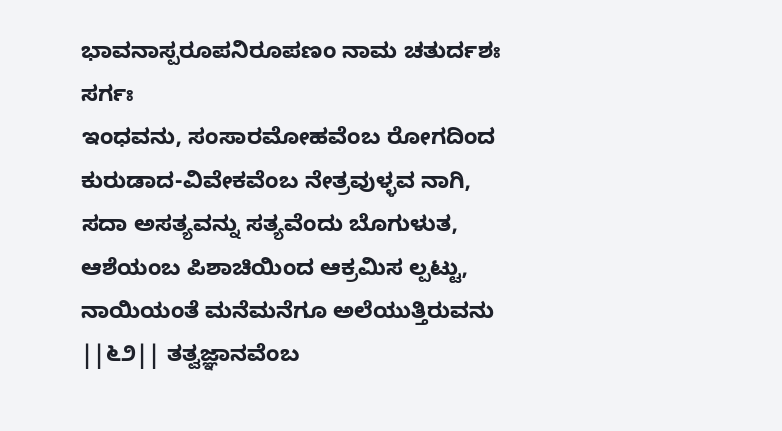ಭಾವನಾಸ್ಪರೂಪನಿರೂಪಣಂ ನಾಮ ಚತುರ್ದಶಃ ಸರ್ಗಃ
ಇಂಧವನು, ಸಂಸಾರಮೋಹವೆಂಬ ರೋಗದಿಂದ ಕುರುಡಾದ-ವಿವೇಕವೆಂಬ ನೇತ್ರವುಳ್ಳವ ನಾಗಿ, ಸದಾ ಅಸತ್ಯವನ್ನು ಸತ್ಯವೆಂದು ಬೊಗುಳುತ, ಆಶೆಯಂಬ ಪಿಶಾಚಿಯಿಂದ ಆಕ್ರಮಿಸ ಲ್ಪಟ್ಟು, ನಾಯಿಯಂತೆ ಮನೆಮನೆಗೂ ಅಲೆಯುತ್ತಿರುವನು ||೬೨|| ತತ್ವಜ್ಞಾನವೆಂಬ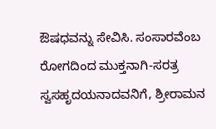ಔಷಧವನ್ನು ಸೇವಿಸಿ. ಸಂಸಾರವೆಂಬ ರೋಗದಿಂದ ಮುಕ್ತನಾಗಿ-ಸರತ್ರ ಸ್ವಸಹೃದಯನಾದವನಿಗೆ, ಶ್ರೀರಾಮನ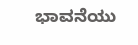ಭಾವನೆಯು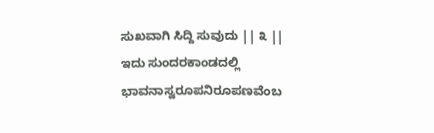ಸುಖವಾಗಿ ಸಿದ್ದಿ ಸುವುದು || ೩ || ಇದು ಸುಂದರಕಾಂಡದಲ್ಲಿ ಭಾವನಾಸ್ವರೂಪನಿರೂಪಣವೆಂಬ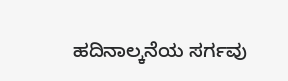ಹದಿನಾಲ್ಕನೆಯ ಸರ್ಗವು